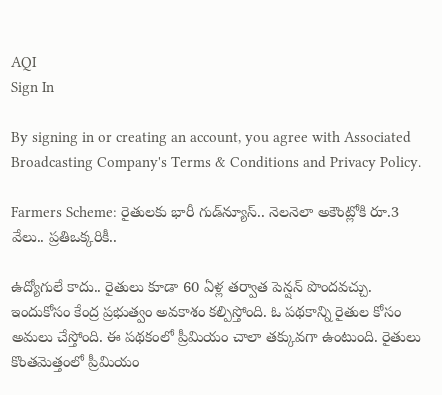AQI
Sign In

By signing in or creating an account, you agree with Associated Broadcasting Company's Terms & Conditions and Privacy Policy.

Farmers Scheme: రైతులకు భారీ గుడ్‌న్యూస్.. నెలనెలా అకౌంట్లోకి రూ.3 వేలు.. ప్రతిఒక్కరికీ..

ఉద్యోగులే కాదు.. రైతులు కూడా 60 ఏళ్ల తర్వాత పెన్షన్ పొందవచ్చు. ఇందుకోసం కేంద్ర ప్రభుత్వం అవకాశం కల్పిస్తోంది. ఓ పథకాన్ని రైతుల కోసం అమలు చేస్తోంది. ఈ పథకంలో ప్రీమియం చాలా తక్కువగా ఉంటుంది. రైతులు కొంతమెత్తంలో ప్రీమియం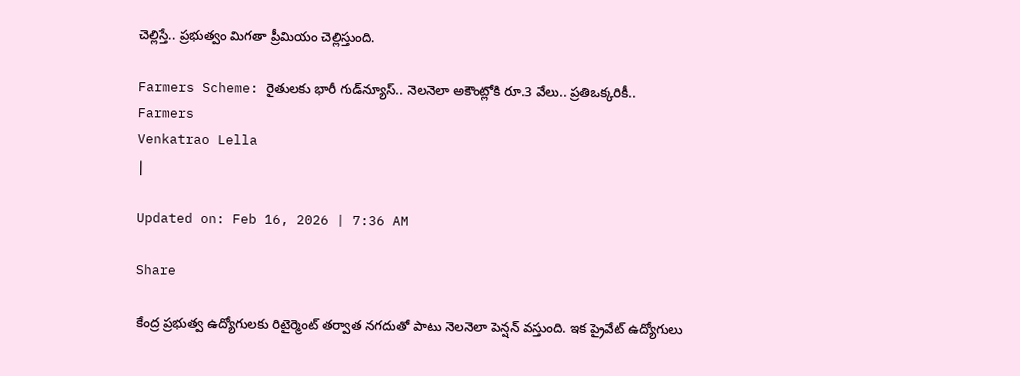చెల్లిస్తే.. ప్రభుత్వం మిగతా ప్రీమియం చెల్లిస్తుంది.

Farmers Scheme: రైతులకు భారీ గుడ్‌న్యూస్.. నెలనెలా అకౌంట్లోకి రూ.3 వేలు.. ప్రతిఒక్కరికీ..
Farmers
Venkatrao Lella
|

Updated on: Feb 16, 2026 | 7:36 AM

Share

కేంద్ర ప్రభుత్వ ఉద్యోగులకు రిటైర్మెంట్ తర్వాత నగదుతో పాటు నెలనెలా పెన్షన్ వస్తుంది. ఇక ప్రైవేట్ ఉద్యోగులు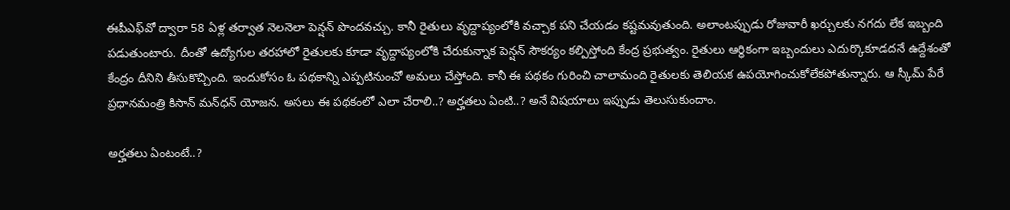ఈపీఎఫ్‌వో ద్వారా 58 ఏళ్ల తర్వాత నెలనెలా పెన్షన్ పొందవచ్చు. కానీ రైతులు వృద్దాప్యంలోకి వచ్చాక పని చేయడం కష్టమవుతుంది. అలాంటప్పుడు రోజువారీ ఖర్చులకు నగదు లేక ఇబ్బంది పడుతుంటారు. దీంతో ఉద్యోగుల తరహాలో రైతులకు కూడా వృద్దాప్యంలోకి చేరుకున్నాక పెన్షన్ సౌకర్యం కల్పిస్తోంది కేంద్ర ప్రభుత్వం. రైతులు ఆర్ధికంగా ఇబ్బందులు ఎదుర్కొకూడదనే ఉద్దేశంతో కేంద్రం దీనిని తీసుకొచ్చింది. ఇందుకోసం ఓ పథకాన్ని ఎప్పటినుంచో అమలు చేస్తోంది. కానీ ఈ పథకం గురించి చాలామంది రైతులకు తెలియక ఉపయోగించుకోలేకపోతున్నారు. ఆ స్కీమ్ పేరే ప్రధానమంత్రి కిసాన్ మన్‌ధన్ యోజన. అసలు ఈ పథకంలో ఎలా చేరాలి..? అర్హతలు ఏంటి..? అనే విషయాలు ఇప్పుడు తెలుసుకుందాం.

అర్హతలు ఏంటంటే..?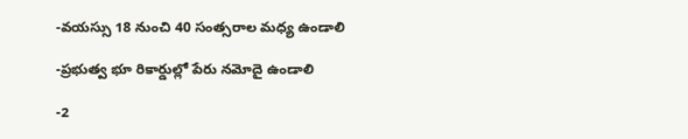-వయస్సు 18 నుంచి 40 సంత్సరాల మధ్య ఉండాలి

-ప్రభుత్వ భూ రికార్డుల్లో పేరు నమోదై ఉండాలి

-2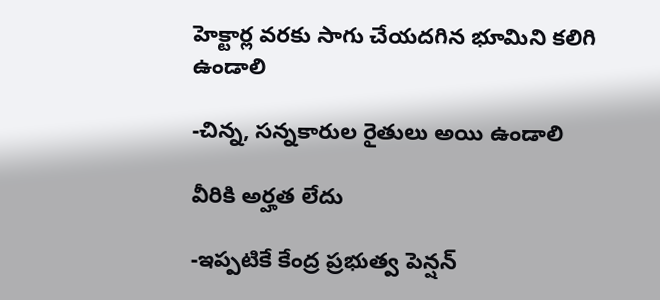హెక్టార్ల వరకు సాగు చేయదగిన భూమిని కలిగి ఉండాలి

-చిన్న, సన్నకారుల రైతులు అయి ఉండాలి

వీరికి అర్హత లేదు

-ఇప్పటికే కేంద్ర ప్రభుత్వ పెన్షన్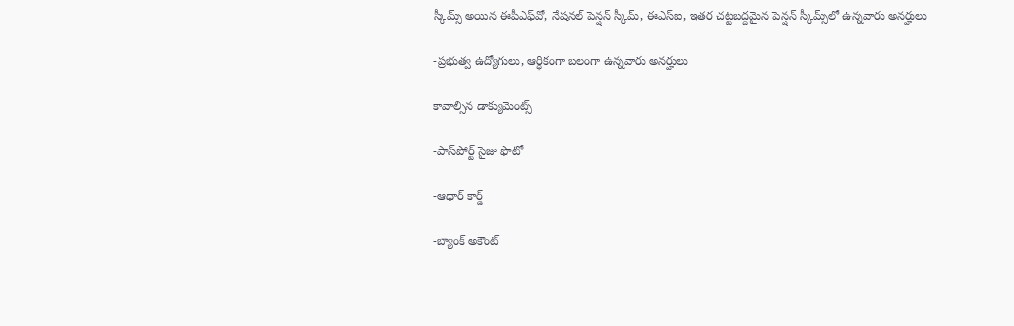స్కీమ్స్ అయిన ఈపీఎఫ్‌వో, నేషనల్ పెన్షన్ స్కీమ్, ఈఎస్‌ఐ, ఇతర చట్టబద్దమైన పెన్షన్ స్కీమ్స్‌లో ఉన్నవారు అనర్హులు

-ప్రభుత్వ ఉద్యోగులు, ఆర్ధికంగా బలంగా ఉన్నవారు అనర్హులు

కావాల్సిన డాక్యుమెంట్స్

-పాస్‌పోర్ట్ సైజు ఫొటో

-ఆధార్ కార్డ్

-బ్యాంక్ అకౌంట్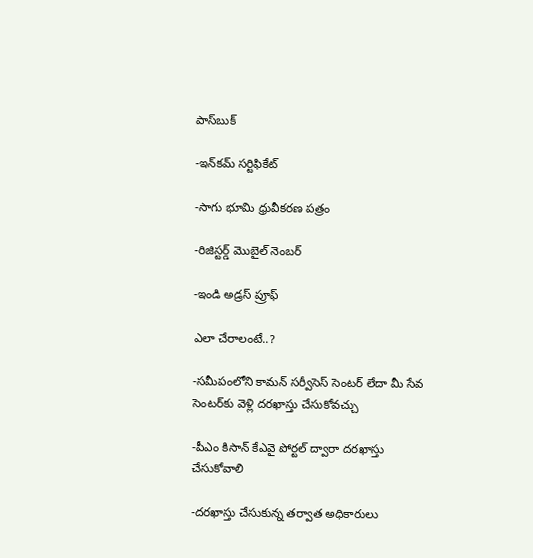పాస్‌బుక్

-ఇన్‌కమ్ సర్టిఫికేట్

-సాగు భూమి ధ్రువీకరణ పత్రం

-రిజిస్టర్డ్ మొబైల్ నెంబర్

-ఇండి అడ్రస్ ప్రూఫ్

ఎలా చేరాలంటే..?

-సమీపంలోని కామన్ సర్వీసెస్ సెంటర్ లేదా మీ సేవ సెంటర్‌కు వెళ్లి దరఖాస్తు చేసుకోవచ్చు

-పీఎం కిసాన్ కేఎవై పోర్టల్ ద్వారా దరఖాస్తు చేసుకోవాలి

-దరఖాస్తు చేసుకున్న తర్వాత అధికారులు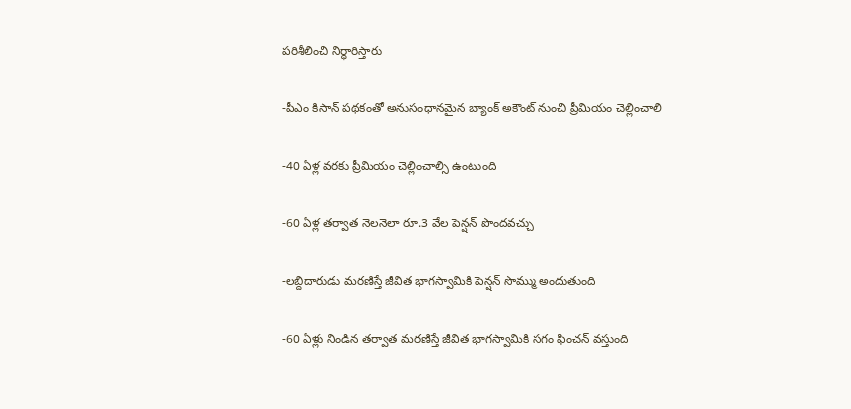పరిశీలించి నిర్ధారిస్తారు

-పీఎం కిసాన్ పథకంతో అనుసంధానమైన బ్యాంక్ అకౌంట్ నుంచి ప్రీమియం చెల్లించాలి

-40 ఏళ్ల వరకు ప్రీమియం చెల్లించాల్సి ఉంటుంది

-60 ఏళ్ల తర్వాత నెలనెలా రూ.3 వేల పెన్షన్ పొందవచ్చు

-లబ్దిదారుడు మరణిస్తే జీవిత భాగస్వామికి పెన్షన్ సొమ్ము అందుతుంది

-60 ఏళ్లు నిండిన తర్వాత మరణిస్తే జీవిత భాగస్వామికి సగం ఫించన్ వస్తుంది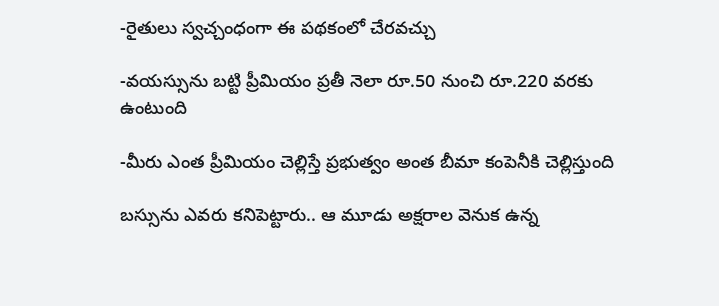-రైతులు స్వచ్చంధంగా ఈ పథకంలో చేరవచ్చు

-వయస్సును బట్టి ప్రీమియం ప్రతీ నెలా రూ.50 నుంచి రూ.220 వరకు ఉంటుంది

-మీరు ఎంత ప్రీమియం చెల్లిస్తే ప్రభుత్వం అంత బీమా కంపెనీకి చెల్లిస్తుంది

బస్సును ఎవరు కనిపెట్టారు.. ఆ మూడు అక్షరాల వెనుక ఉన్న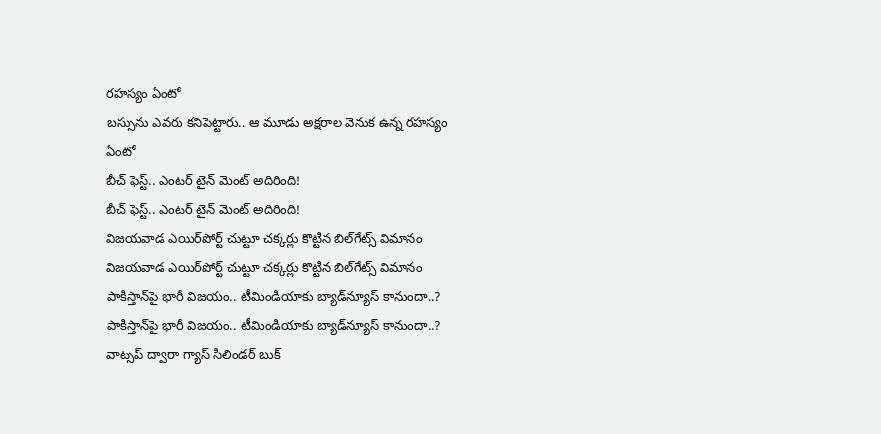రహస్యం ఏంటో
బస్సును ఎవరు కనిపెట్టారు.. ఆ మూడు అక్షరాల వెనుక ఉన్న రహస్యం ఏంటో
బీచ్ ఫెస్ట్.. ఎంటర్ టైన్ మెంట్ అదిరింది!
బీచ్ ఫెస్ట్.. ఎంటర్ టైన్ మెంట్ అదిరింది!
విజయవాడ ఎయిర్‌పోర్ట్‌ చుట్టూ చక్కర్లు కొట్టిన బిల్‌గేట్స్ విమానం
విజయవాడ ఎయిర్‌పోర్ట్‌ చుట్టూ చక్కర్లు కొట్టిన బిల్‌గేట్స్ విమానం
పాకిస్తాన్‌పై భారీ విజయం.. టీమిండియాకు బ్యాడ్‌న్యూస్ కానుందా..?
పాకిస్తాన్‌పై భారీ విజయం.. టీమిండియాకు బ్యాడ్‌న్యూస్ కానుందా..?
వాట్సప్‌ ద్వారా గ్యాస్ సిలిండర్ బుక్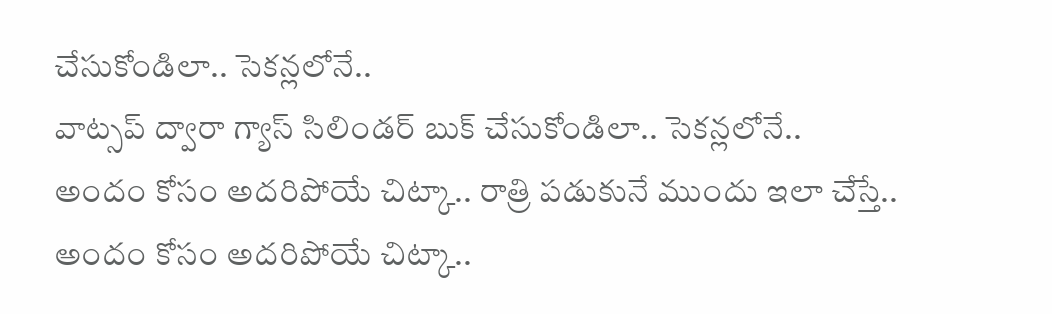చేసుకోండిలా.. సెకన్లలోనే..
వాట్సప్‌ ద్వారా గ్యాస్ సిలిండర్ బుక్ చేసుకోండిలా.. సెకన్లలోనే..
అందం కోసం అదరిపోయే చిట్కా.. రాత్రి పడుకునే ముందు ఇలా చేస్తే..
అందం కోసం అదరిపోయే చిట్కా..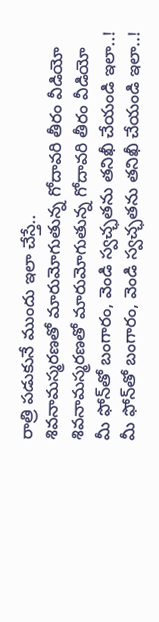రాత్రి పడుకునే ముందు ఇలా చేస్తే..
శివనామస్మరణతో మారుమోగుతున్న గోదావరి తీరం వీడియో
శివనామస్మరణతో మారుమోగుతున్న గోదావరి తీరం వీడియో
మీ ఫోన్‌తో బంగారం, వెండి స్వచ్ఛతను తనిఖీ చేయండి ఇలా..!
మీ ఫోన్‌తో బంగారం, వెండి స్వచ్ఛతను తనిఖీ చేయండి ఇలా..!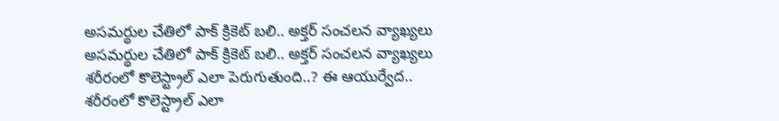అసమర్థుల చేతిలో పాక్ క్రికెట్ బలి.. అక్తర్ సంచలన వ్యాఖ్యలు
అసమర్థుల చేతిలో పాక్ క్రికెట్ బలి.. అక్తర్ సంచలన వ్యాఖ్యలు
శరీరంలో కొలెస్ట్రాల్ ఎలా పెరుగుతుంది..? ఈ ఆయుర్వేద..
శరీరంలో కొలెస్ట్రాల్ ఎలా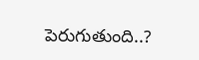పెరుగుతుంది..?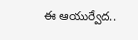ఈ ఆయుర్వేద..